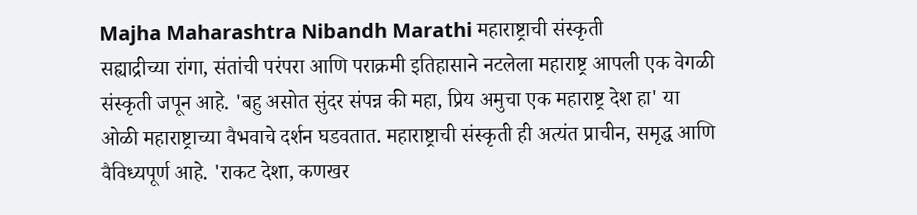Majha Maharashtra Nibandh Marathi महाराष्ट्राची संस्कृती
सह्याद्रीच्या रांगा, संतांची परंपरा आणि पराक्रमी इतिहासाने नटलेला महाराष्ट्र आपली एक वेगळी संस्कृती जपून आहे. 'बहु असोत सुंदर संपन्न की महा, प्रिय अमुचा एक महाराष्ट्र देश हा' या ओळी महाराष्ट्राच्या वैभवाचे दर्शन घडवतात. महाराष्ट्राची संस्कृती ही अत्यंत प्राचीन, समृद्ध आणि वैविध्यपूर्ण आहे. 'राकट देशा, कणखर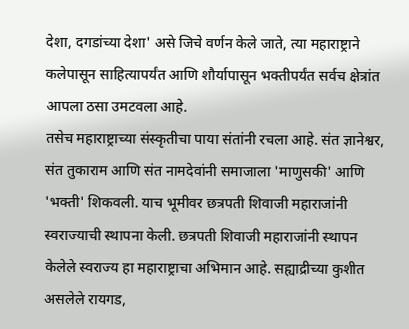देशा, दगडांच्या देशा' असे जिचे वर्णन केले जाते, त्या महाराष्ट्राने कलेपासून साहित्यापर्यंत आणि शौर्यापासून भक्तीपर्यंत सर्वच क्षेत्रांत आपला ठसा उमटवला आहे.
तसेच महाराष्ट्राच्या संस्कृतीचा पाया संतांनी रचला आहे. संत ज्ञानेश्वर, संत तुकाराम आणि संत नामदेवांनी समाजाला 'माणुसकी' आणि 'भक्ती' शिकवली. याच भूमीवर छत्रपती शिवाजी महाराजांनी स्वराज्याची स्थापना केली. छत्रपती शिवाजी महाराजांनी स्थापन केलेले स्वराज्य हा महाराष्ट्राचा अभिमान आहे. सह्याद्रीच्या कुशीत असलेले रायगड,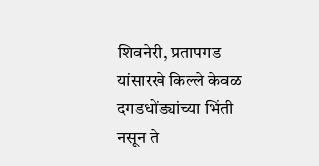शिवनेरी, प्रतापगड यांसारखे किल्ले केवळ दगडधोंड्यांच्या भिंती नसून ते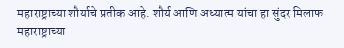महाराष्ट्राच्या शौर्याचे प्रतीक आहे. शौर्य आणि अध्यात्म यांचा हा सुंदर मिलाफ महाराष्ट्राच्या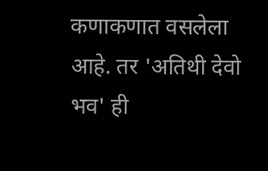कणाकणात वसलेला आहे. तर 'अतिथी देवो भव' ही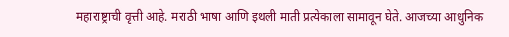महाराष्ट्राची वृत्ती आहे. मराठी भाषा आणि इथली माती प्रत्येकाला सामावून घेते. आजच्या आधुनिक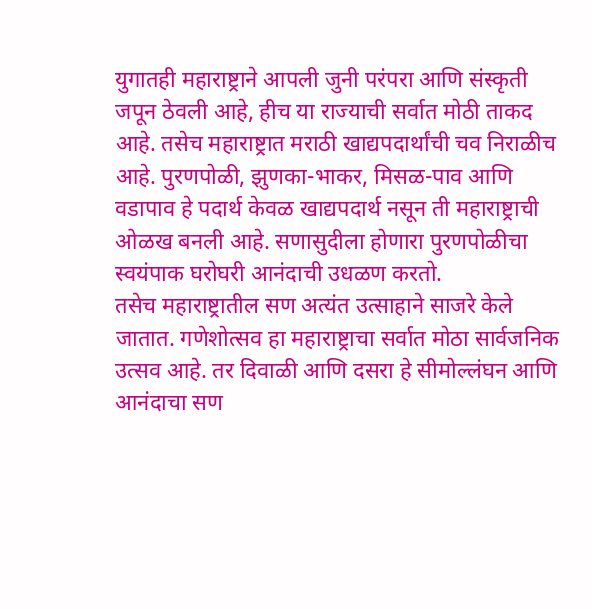युगातही महाराष्ट्राने आपली जुनी परंपरा आणि संस्कृती जपून ठेवली आहे, हीच या राज्याची सर्वात मोठी ताकद आहे. तसेच महाराष्ट्रात मराठी खाद्यपदार्थांची चव निराळीच आहे. पुरणपोळी, झुणका-भाकर, मिसळ-पाव आणि वडापाव हे पदार्थ केवळ खाद्यपदार्थ नसून ती महाराष्ट्राची ओळख बनली आहे. सणासुदीला होणारा पुरणपोळीचा स्वयंपाक घरोघरी आनंदाची उधळण करतो.
तसेच महाराष्ट्रातील सण अत्यंत उत्साहाने साजरे केले जातात. गणेशोत्सव हा महाराष्ट्राचा सर्वात मोठा सार्वजनिक उत्सव आहे. तर दिवाळी आणि दसरा हे सीमोल्लंघन आणि आनंदाचा सण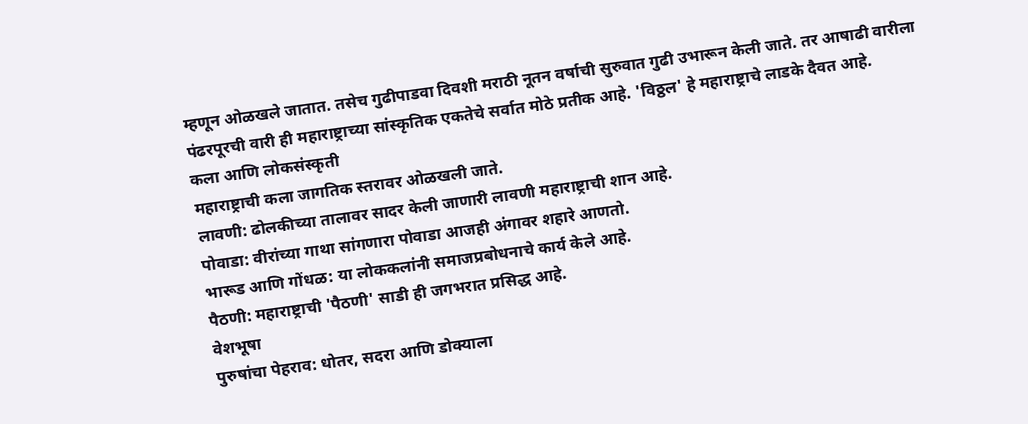म्हणून ओळखले जातात. तसेच गुढीपाडवा दिवशी मराठी नूतन वर्षाची सुरुवात गुढी उभारून केली जाते. तर आषाढी वारीला पंढरपूरची वारी ही महाराष्ट्राच्या सांस्कृतिक एकतेचे सर्वात मोठे प्रतीक आहे. 'विठ्ठल' हे महाराष्ट्राचे लाडके दैवत आहे.
कला आणि लोकसंस्कृती
महाराष्ट्राची कला जागतिक स्तरावर ओळखली जाते.
लावणी: ढोलकीच्या तालावर सादर केली जाणारी लावणी महाराष्ट्राची शान आहे.
पोवाडा: वीरांच्या गाथा सांगणारा पोवाडा आजही अंगावर शहारे आणतो.
भारूड आणि गोंधळ: या लोककलांनी समाजप्रबोधनाचे कार्य केले आहे.
पैठणी: महाराष्ट्राची 'पैठणी' साडी ही जगभरात प्रसिद्ध आहे.
वेशभूषा
पुरुषांचा पेहराव: धोतर, सदरा आणि डोक्याला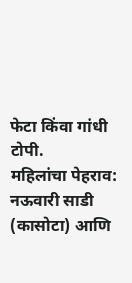फेटा किंवा गांधी टोपी.
महिलांचा पेहराव: नऊवारी साडी (कासोटा) आणि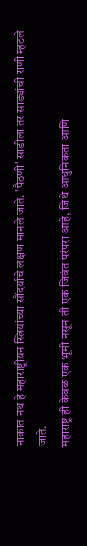नाकात नथ हे महाराष्ट्रीयन स्त्रियांच्या सौंदर्याचे लक्षण मानले जाते. 'पैठणी' साडीला तर साड्यांची राणी म्हटले जाते.
महाराष्ट्र ही केवळ एक भूमी नसून ती एक जिवंत परंपरा आहे, जिथे आधुनिकता आणि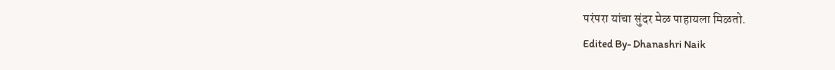परंपरा यांचा सुंदर मेळ पाहायला मिळतो.
Edited By- Dhanashri Naik